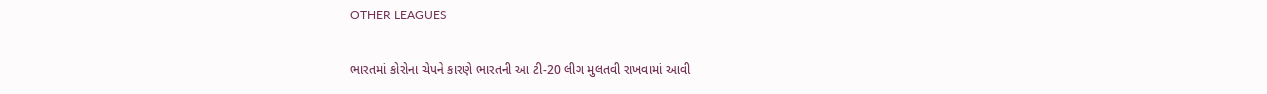OTHER LEAGUES

ભારતમાં કોરોના ચેપને કારણે ભારતની આ ટી-20 લીગ મુલતવી રાખવામાં આવી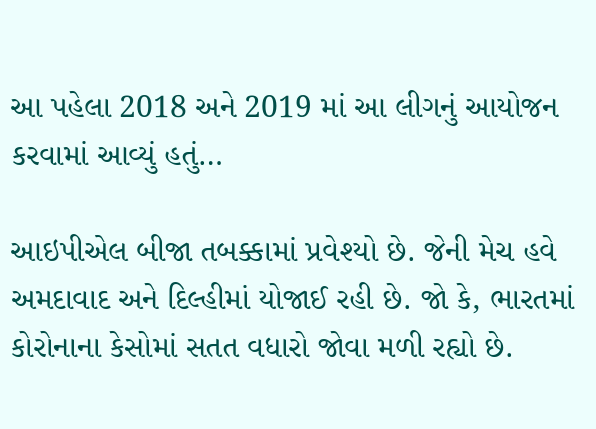આ પહેલા 2018 અને 2019 માં આ લીગનું આયોજન કરવામાં આવ્યું હતું…

આઇપીએલ બીજા તબક્કામાં પ્રવેશ્યો છે. જેની મેચ હવે અમદાવાદ અને દિલ્હીમાં યોજાઈ રહી છે. જો કે, ભારતમાં કોરોનાના કેસોમાં સતત વધારો જોવા મળી રહ્યો છે.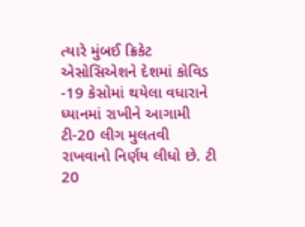ત્યારે મુંબઈ ક્રિકેટ એસોસિએશને દેશમાં કોવિડ -19 કેસોમાં થયેલા વધારાને ધ્યાનમાં રાખીને આગામી ટી-20 લીગ મુલતવી રાખવાનો નિર્ણય લીધો છે. ટી 20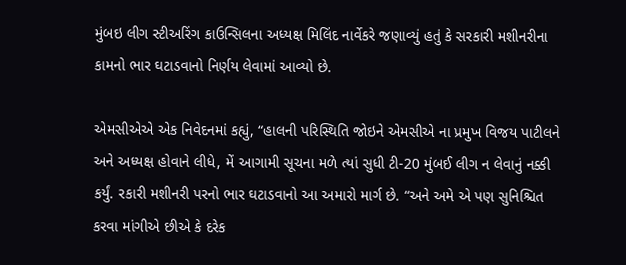મુંબઇ લીગ સ્ટીઅરિંગ કાઉન્સિલના અધ્યક્ષ મિલિંદ નાર્વેકરે જણાવ્યું હતું કે સરકારી મશીનરીના કામનો ભાર ઘટાડવાનો નિર્ણય લેવામાં આવ્યો છે.

એમસીએએ એક નિવેદનમાં કહ્યું, “હાલની પરિસ્થિતિ જોઇને એમસીએ ના પ્રમુખ વિજય પાટીલને અને અધ્યક્ષ હોવાને લીધે, મેં આગામી સૂચના મળે ત્યાં સુધી ટી-20 મુંબઈ લીગ ન લેવાનું નક્કી કર્યું. રકારી મશીનરી પરનો ભાર ઘટાડવાનો આ અમારો માર્ગ છે. “અને અમે એ પણ સુનિશ્ચિત કરવા માંગીએ છીએ કે દરેક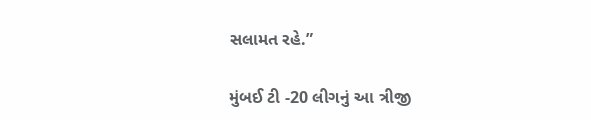સલામત રહે.”

મુંબઈ ટી -20 લીગનું આ ત્રીજી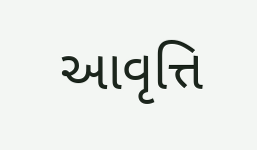આવૃત્તિ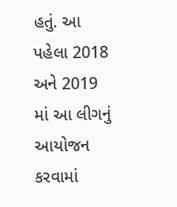હતું. આ પહેલા 2018 અને 2019 માં આ લીગનું આયોજન કરવામાં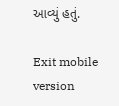આવ્યું હતું.

Exit mobile version